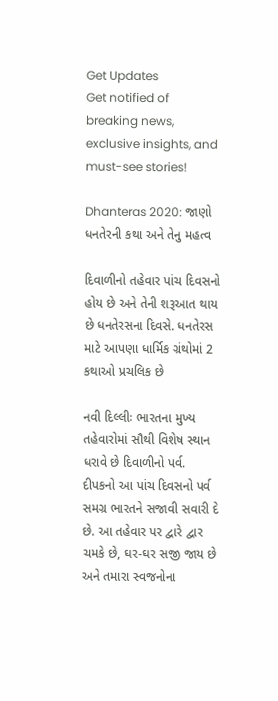Get Updates
Get notified of breaking news, exclusive insights, and must-see stories!

Dhanteras 2020: જાણો ધનતેરની કથા અને તેનુ મહત્વ

દિવાળીનો તહેવાર પાંચ દિવસનો હોય છે અને તેની શરૂઆત થાય છે ધનતેરસના દિવસે. ધનતેરસ માટે આપણા ધાર્મિક ગ્રંથોમાં 2 કથાઓ પ્રચલિક છે

નવી દિલ્લીઃ ભારતના મુખ્ય તહેવારોમાં સૌથી વિશેષ સ્થાન ધરાવે છે દિવાળીનો પર્વ. દીપકનો આ પાંચ દિવસનો પર્વ સમગ્ર ભારતને સજાવી સવારી દે છે. આ તહેવાર પર દ્વારે દ્વાર ચમકે છે, ઘર-ઘર સજી જાય છે અને તમારા સ્વજનોના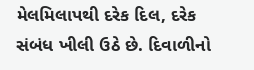મેલમિલાપથી દરેક દિલ, દરેક સંબંધ ખીલી ઉઠે છે. દિવાળીનો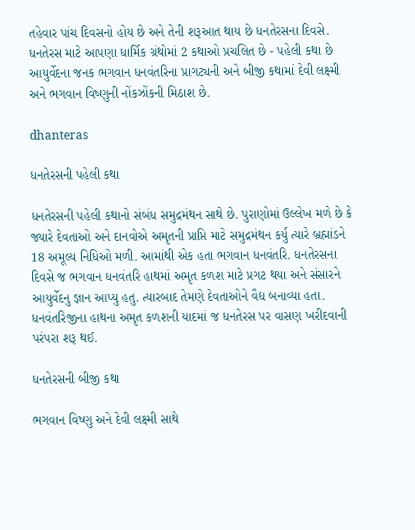તહેવાર પાંચ દિવસનો હોય છે અને તેની શરૂઆત થાય છે ધનતેરસના દિવસે. ધનતેરસ માટે આપણા ધાર્મિક ગ્રંથોમાં 2 કથાઓ પ્રચલિત છે - પહેલી કથા છે આયુર્વેદના જનક ભગવાન ધનવંતરિના પ્રાગટ્યની અને બીજી કથામાં દેવી લક્ષ્મી અને ભગવાન વિષ્ણુની નોંકઝોંકની મિઠાશ છે.

dhanteras

ધનતેરસની પહેલી કથા

ધનતેરસની પહેલી કથાનો સંબંધ સમુદ્રમંથન સાથે છે. પુરાણોમાં ઉલ્લેખ મળે છે કે જ્યારે દેવતાઓ અને દાનવોએ અમૃતની પ્રાપ્તિ માટે સમુદ્રમંથન કર્યુ ત્યારે બ્રહ્માંડને 18 અમૂલ્ય નિધિઓ મળી. આમાંથી એક હતા ભગવાન ધનવંતરિ. ધનતેરસના દિવસે જ ભગવાન ધનવંતરિ હાથમાં અમૃત કળશ માટે પ્રગટ થયા અને સંસારને આયુર્વેદનુ જ્ઞાન આપ્યુ હતુ. ત્યારબાદ તેમણે દેવતાઓને વૈદ્ય બનાવ્યા હતા. ધનવંતરિજીના હાથના અમૃત કળશની યાદમાં જ ધનતેરસ પર વાસણ ખરીદવાની પરંપરા શરૂ થઈ.

ધનતેરસની બીજી કથા

ભગવાન વિષ્ણુ અને દેવી લક્ષ્મી સાથે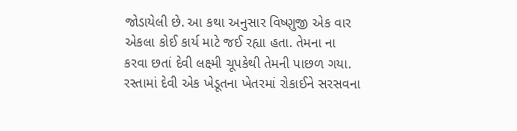જોડાયેલી છે. આ કથા અનુસાર વિષ્ણુજી એક વાર એકલા કોઈ કાર્ય માટે જઈ રહ્યા હતા. તેમના ના કરવા છતાં દેવી લક્ષ્મી ચૂપકેથી તેમની પાછળ ગયા. રસ્તામાં દેવી એક ખેડૂતના ખેતરમાં રોકાઈને સરસવના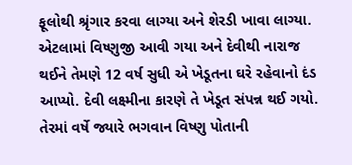ફૂલોથી શ્રૃંગાર કરવા લાગ્યા અને શેરડી ખાવા લાગ્યા. એટલામાં વિષ્ણુજી આવી ગયા અને દેવીથી નારાજ થઈને તેમણે 12 વર્ષ સુધી એ ખેડૂતના ઘરે રહેવાનો દંડ આપ્યો. દેવી લક્ષ્મીના કારણે તે ખેડૂત સંપન્ન થઈ ગયો. તેરમાં વર્ષે જ્યારે ભગવાન વિષ્ણુ પોતાની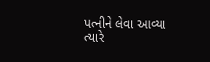પત્નીને લેવા આવ્યા ત્યારે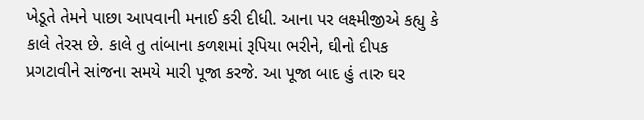ખેડૂતે તેમને પાછા આપવાની મનાઈ કરી દીધી. આના પર લક્ષ્મીજીએ કહ્યુ કે કાલે તેરસ છે. કાલે તુ તાંબાના કળશમાં રૂપિયા ભરીને, ઘીનો દીપક પ્રગટાવીને સાંજના સમયે મારી પૂજા કરજે. આ પૂજા બાદ હું તારુ ઘર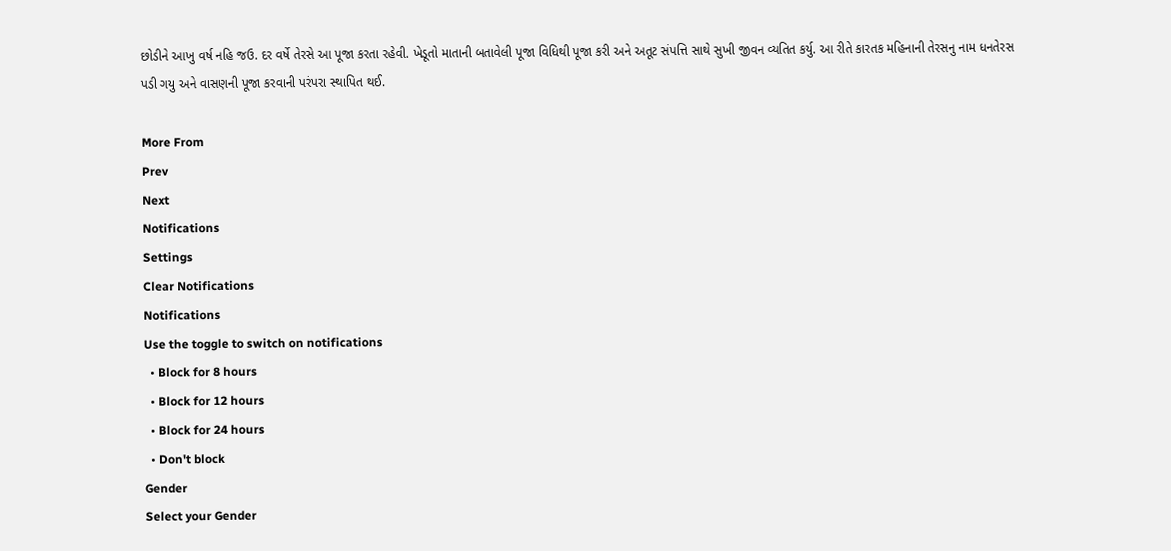છોડીને આખુ વર્ષ નહિ જઉ. દર વર્ષે તેરસે આ પૂજા કરતા રહેવી. ખેડૂતો માતાની બતાવેલી પૂજા વિધિથી પૂજા કરી અને અતૂટ સંપત્તિ સાથે સુખી જીવન વ્યતિત કર્યુ. આ રીતે કારતક મહિનાની તેરસનુ નામ ધનતેરસ પડી ગયુ અને વાસણની પૂજા કરવાની પરંપરા સ્થાપિત થઈ.

More From
Prev
Next
Notifications
Settings
Clear Notifications
Notifications
Use the toggle to switch on notifications
  • Block for 8 hours
  • Block for 12 hours
  • Block for 24 hours
  • Don't block
Gender
Select your Gender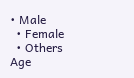• Male
  • Female
  • Others
Age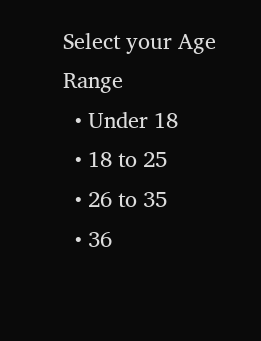Select your Age Range
  • Under 18
  • 18 to 25
  • 26 to 35
  • 36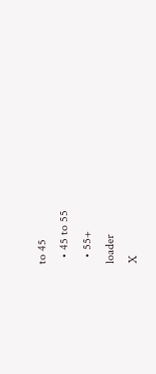to 45
  • 45 to 55
  • 55+
loader
X